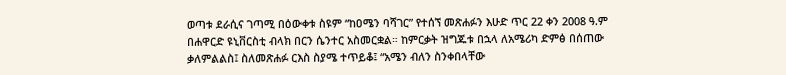ወጣቱ ደራሲና ገጣሚ በዕውቀቱ ስዩም “ከዐሜን ባሻገር” የተሰኘ መጽሐፉን እሁድ ጥር 22 ቀን 2008 ዓ.ም በሐዋርድ ዩኒቨርስቲ ብላክ በርን ሴንተር አስመርቋል። ከምርቃት ዝግጁቱ በኋላ ለአሜሪካ ድምፅ በሰጠው ቃለምልልስ፤ ስለመጽሐፉ ርእስ ስያሜ ተጥይቆ፤ “አሜን ብለን ስንቀበላቸው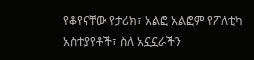የቆየናቸው የታሪክ፣ አልፎ አልፎም የፖለቲካ አስተያየቶች፣ ስለ አኗኗራችን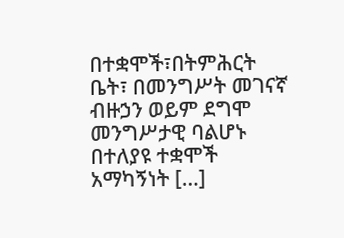በተቋሞች፣በትምሕርት ቤት፣ በመንግሥት መገናኛ ብዙኃን ወይም ደግሞ መንግሥታዊ ባልሆኑ በተለያዩ ተቋሞች አማካኝነት […]